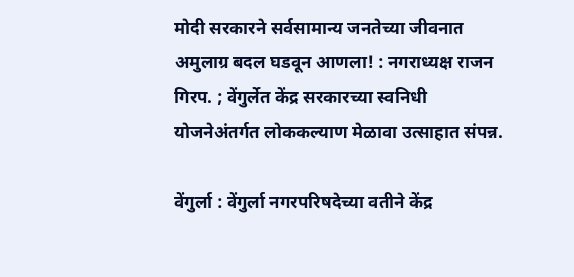मोदी सरकारने सर्वसामान्य जनतेच्या जीवनात अमुलाग्र बदल घडवून आणला! : नगराध्यक्ष राजन गिरप. ; वेंगुर्लेत केंद्र सरकारच्या स्वनिधी योजनेअंतर्गत लोककल्याण मेळावा उत्साहात संपन्न.

वेंगुर्ला : वेंगुर्ला नगरपरिषदेच्या वतीने केंद्र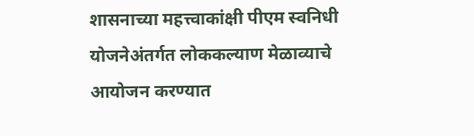शासनाच्या महत्त्वाकांक्षी पीएम स्वनिधी योजनेअंतर्गत लोककल्याण मेळाव्याचे आयोजन करण्यात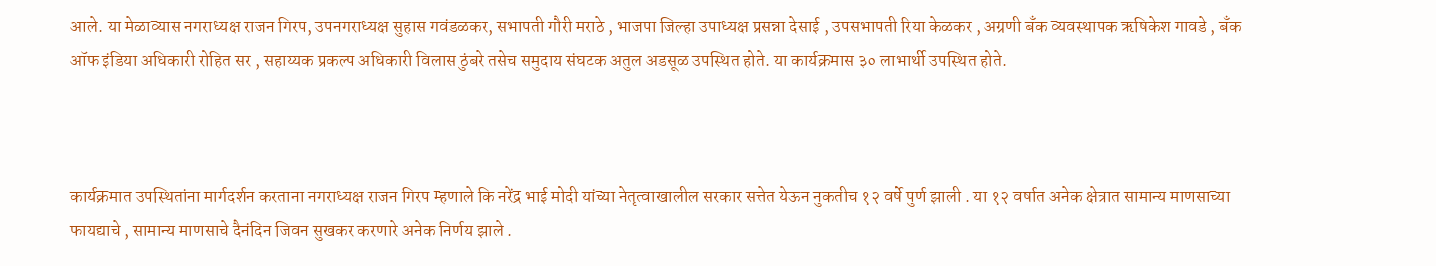आले. या मेळाव्यास नगराध्यक्ष राजन गिरप, उपनगराध्यक्ष सुहास गवंडळकर, सभापती गौरी मराठे , भाजपा जिल्हा उपाध्यक्ष प्रसन्ना देसाई , उपसभापती रिया केळकर , अग्रणी बँक व्यवस्थापक ऋषिकेश गावडे , बँक ऑफ इंडिया अधिकारी रोहित सर , सहाय्यक प्रकल्प अधिकारी विलास ठुंबरे तसेच समुदाय संघटक अतुल अडसूळ उपस्थित होते. या कार्यक्रमास ३० लाभार्थी उपस्थित होते.



कार्यक्रमात उपस्थितांना मार्गदर्शन करताना नगराध्यक्ष राजन गिरप म्हणाले कि नरेंद्र भाई मोदी यांच्या नेतृत्वाखालील सरकार सत्तेत येऊन नुकतीच १२ वर्षे पुर्ण झाली . या १२ वर्षात अनेक क्षेत्रात सामान्य माणसाच्या फायद्याचे , सामान्य माणसाचे दैनंदिन जिवन सुखकर करणारे अनेक निर्णय झाले .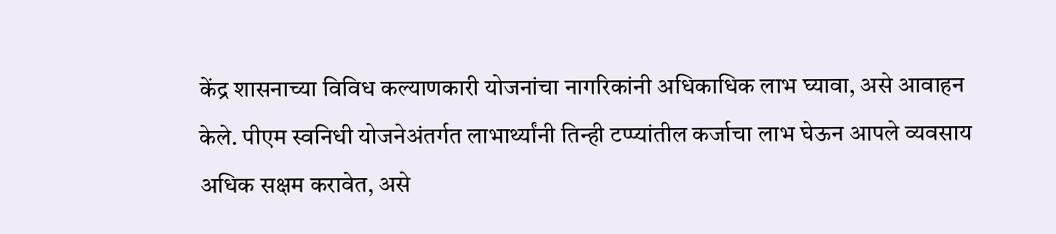केंद्र शासनाच्या विविध कल्याणकारी योजनांचा नागरिकांनी अधिकाधिक लाभ घ्यावा, असे आवाहन केले. पीएम स्वनिधी योजनेअंतर्गत लाभार्थ्यांनी तिन्ही टप्प्यांतील कर्जाचा लाभ घेऊन आपले व्यवसाय अधिक सक्षम करावेत, असे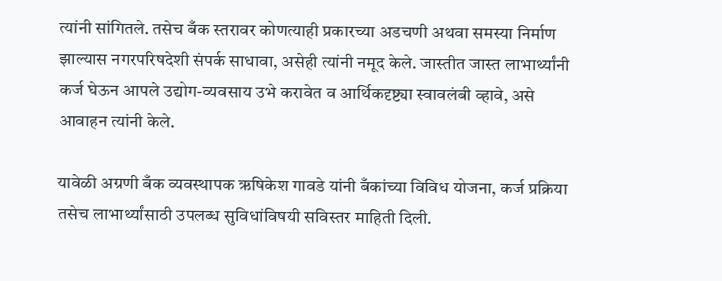त्यांनी सांगितले. तसेच बँक स्तरावर कोणत्याही प्रकारच्या अडचणी अथवा समस्या निर्माण झाल्यास नगरपरिषदेशी संपर्क साधावा, असेही त्यांनी नमूद केले. जास्तीत जास्त लाभार्थ्यांनी कर्ज घेऊन आपले उद्योग-व्यवसाय उभे करावेत व आर्थिकदृष्ट्या स्वावलंबी व्हावे, असे आवाहन त्यांनी केले.

यावेळी अग्रणी बँक व्यवस्थापक ऋषिकेश गावडे यांनी बँकांच्या विविध योजना, कर्ज प्रक्रिया तसेच लाभार्थ्यांसाठी उपलब्ध सुविधांविषयी सविस्तर माहिती दिली.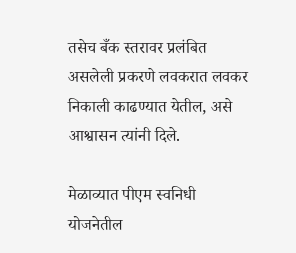तसेच बँक स्तरावर प्रलंबित असलेली प्रकरणे लवकरात लवकर निकाली काढण्यात येतील, असे आश्वासन त्यांनी दिले.

मेळाव्यात पीएम स्वनिधी योजनेतील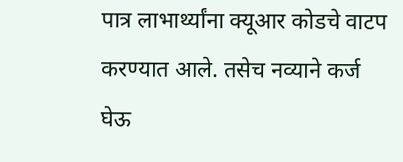पात्र लाभार्थ्यांना क्यूआर कोडचे वाटप करण्यात आले. तसेच नव्याने कर्ज घेऊ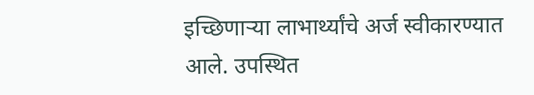इच्छिणाऱ्या लाभार्थ्यांचे अर्ज स्वीकारण्यात आले. उपस्थित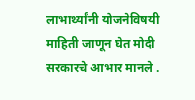लाभार्थ्यांनी योजनेविषयी माहिती जाणून घेत मोदी सरकारचे आभार मानले .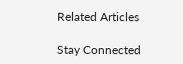Related Articles

Stay Connected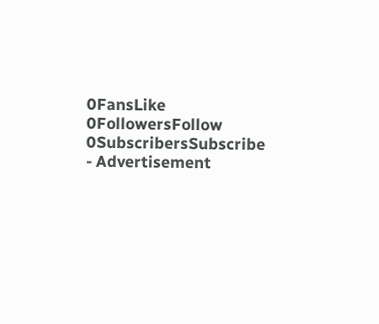0FansLike
0FollowersFollow
0SubscribersSubscribe
- Advertisement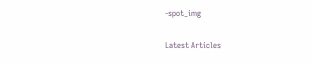-spot_img

Latest Articles